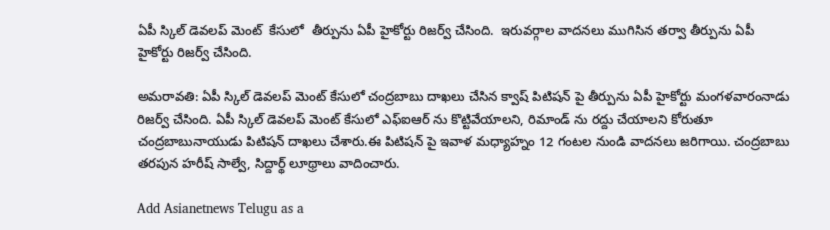ఏపీ స్కిల్ డెవలప్ మెంట్  కేసులో  తీర్పును ఏపీ హైకోర్టు రిజర్వ్ చేసింది.  ఇరువర్గాల వాదనలు ముగిసిన తర్వా తీర్పును ఏపీ హైకోర్టు రిజర్వ్ చేసింది.

అమరావతి: ఏపీ స్కిల్ డెవలప్ మెంట్ కేసులో చంద్రబాబు దాఖలు చేసిన క్వాష్ పిటిషన్ పై తీర్పును ఏపీ హైకోర్టు మంగళవారంనాడు రిజర్వ్ చేసింది. ఏపీ స్కిల్ డెవలప్ మెంట్ కేసులో ఎఫ్ఐఆర్ ను కొట్టివేయాలని, రిమాండ్ ను రద్దు చేయాలని కోరుతూ చంద్రబాబునాయుడు పిటిషన్ దాఖలు చేశారు.ఈ పిటిషన్ పై ఇవాళ మధ్యాహ్నం 12 గంటల నుండి వాదనలు జరిగాయి. చంద్రబాబు తరపున హరీష్ సాల్వే, సిద్దార్థ్ లూథ్రాలు వాదించారు.

Add Asianetnews Telugu as a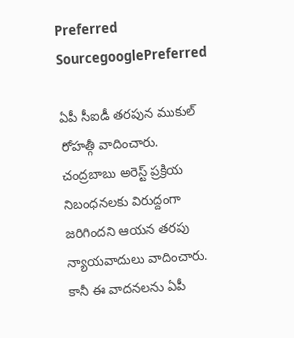Preferred SourcegooglePreferred

ఏపీ సీఐడీ తరపున ముకుల్ రోహత్గీ వాదించారు. చంద్రబాబు అరెస్ట్ ప్రక్రియ నిబంధనలకు విరుద్దంగా జరిగిందని ఆయన తరపు న్యాయవాదులు వాదించారు. కానీ ఈ వాదనలను ఏపీ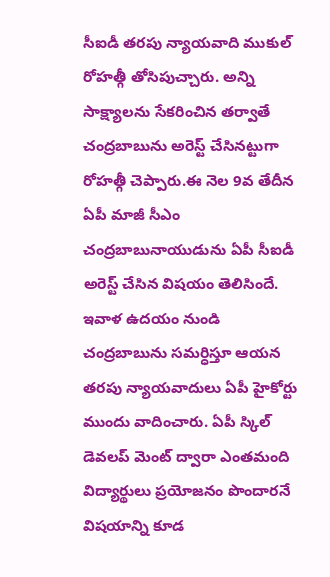సీఐడీ తరపు న్యాయవాది ముకుల్ రోహత్గీ తోసిపుచ్చారు. అన్ని సాక్ష్యాలను సేకరించిన తర్వాతే చంద్రబాబును అరెస్ట్ చేసినట్టుగా రోహత్గీ చెప్పారు.ఈ నెల 9వ తేదీన ఏపీ మాజీ సీఎం చంద్రబాబునాయుడును ఏపీ సీఐడీ అరెస్ట్ చేసిన విషయం తెలిసిందే. ఇవాళ ఉదయం నుండి చంద్రబాబును సమర్ధిస్తూ ఆయన తరపు న్యాయవాదులు ఏపీ హైకోర్టు ముందు వాదించారు. ఏపీ స్కిల్ డెవలప్ మెంట్ ద్వారా ఎంతమంది విద్యార్థులు ప్రయోజనం పొందారనే విషయాన్ని కూడ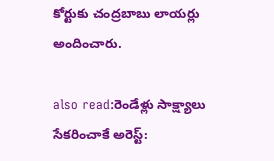కోర్టుకు చంద్రబాబు లాయర్లు అందించారు.

also read:రెండేళ్లు సాక్ష్యాలు సేకరించాకే అరెస్ట్: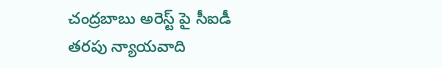చంద్రబాబు అరెస్ట్ పై సీఐడీ తరపు న్యాయవాది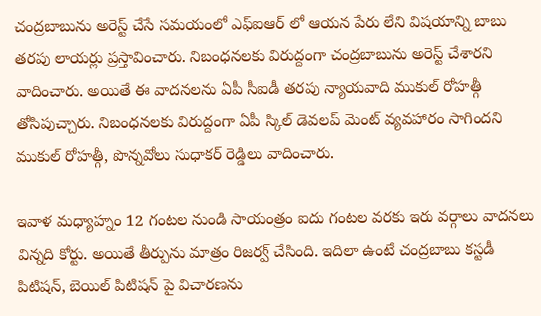చంద్రబాబును అరెస్ట్ చేసే సమయంలో ఎఫ్ఐఆర్ లో ఆయన పేరు లేని విషయాన్ని బాబు తరపు లాయర్లు ప్రస్తావించారు. నిబంధనలకు విరుద్దంగా చంద్రబాబును అరెస్ట్ చేశారని వాదించారు. అయితే ఈ వాదనలను ఏపీ సీఐడీ తరపు న్యాయవాది ముకుల్ రోహత్గీ తోసిపుచ్చారు. నిబంధనలకు విరుద్దంగా ఏపీ స్కిల్ డెవలప్ మెంట్ వ్యవహారం సాగిందని ముకుల్ రోహత్గీ, పొన్నవోలు సుధాకర్ రెడ్డిలు వాదించారు.

ఇవాళ మధ్యాహ్నం 12 గంటల నుండి సాయంత్రం ఐదు గంటల వరకు ఇరు వర్గాలు వాదనలు విన్నది కోర్టు. అయితే తీర్పును మాత్రం రిజర్వ్ చేసింది. ఇదిలా ఉంటే చంద్రబాబు కస్టడీ పిటిషన్, బెయిల్ పిటిషన్ పై విచారణను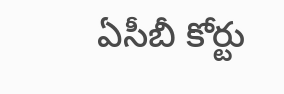ఏసీబీ కోర్టు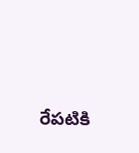రేపటికి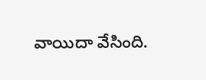వాయిదా వేసింది.